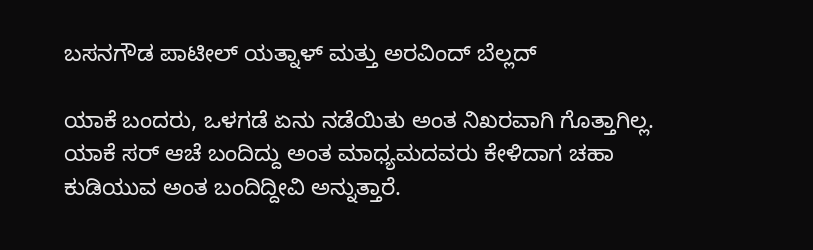ಬಸನಗೌಡ ಪಾಟೀಲ್ ಯತ್ನಾಳ್ ಮತ್ತು ಅರವಿಂದ್ ಬೆಲ್ಲದ್

ಯಾಕೆ ಬಂದರು, ಒಳಗಡೆ ಏನು ನಡೆಯಿತು ಅಂತ ನಿಖರವಾಗಿ ಗೊತ್ತಾಗಿಲ್ಲ. ಯಾಕೆ ಸರ್ ಆಚೆ ಬಂದಿದ್ದು ಅಂತ ಮಾಧ್ಯಮದವರು ಕೇಳಿದಾಗ ಚಹಾ ಕುಡಿಯುವ ಅಂತ ಬಂದಿದ್ದೀವಿ ಅನ್ನುತ್ತಾರೆ.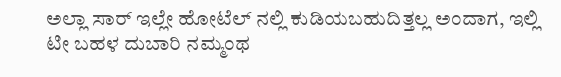ಅಲ್ಲಾ ಸಾರ್ ಇಲ್ಲೇ ಹೋಟೆಲ್ ನಲ್ಲಿ ಕುಡಿಯಬಹುದಿತ್ತಲ್ಲ ಅಂದಾಗ, ಇಲ್ಲಿ ಟೀ ಬಹಳ ದುಬಾರಿ ನಮ್ಮಂಥ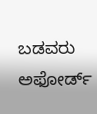ಬಡವರು ಅಫೋರ್ಡ್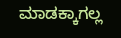ಮಾಡಕ್ಕಾಗಲ್ಲ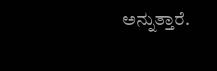ಅನ್ನುತ್ತಾರೆ.